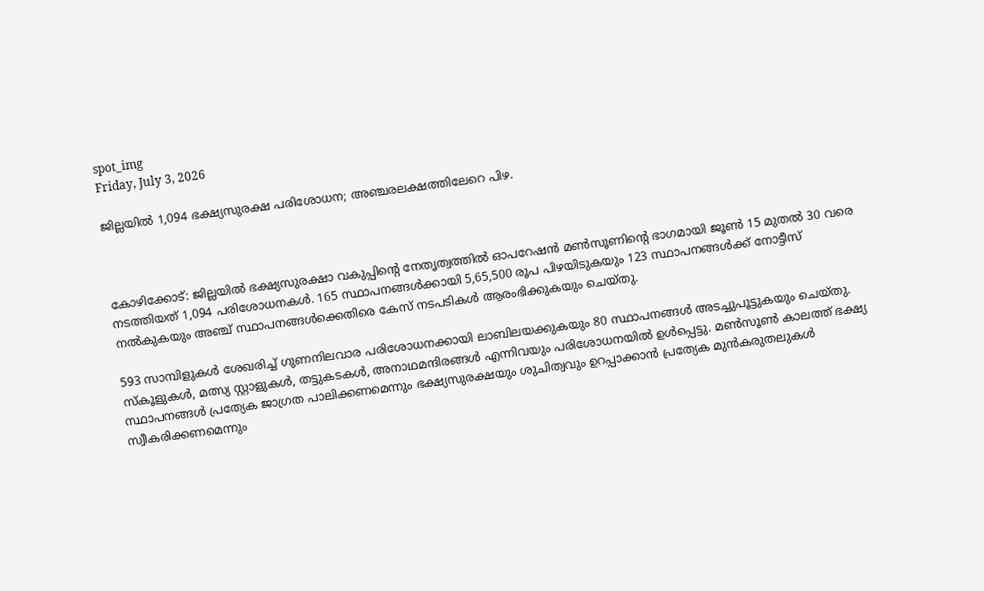spot_img
Friday, July 3, 2026

ജില്ലയില്‍ 1,094 ഭക്ഷ്യസുരക്ഷ പരിശോധന; അഞ്ചരലക്ഷത്തിലേറെ പിഴ.



കോഴിക്കോട്: ജില്ലയില്‍ ഭക്ഷ്യസുരക്ഷാ വകുപ്പിന്റെ നേതൃത്വത്തില്‍ ഓപറേഷന്‍ മണ്‍സൂണിന്റെ ഭാഗമായി ജൂണ്‍ 15 മുതല്‍ 30 വരെ നടത്തിയത് 1,094 പരിശോധനകള്‍. 165 സ്ഥാപനങ്ങള്‍ക്കായി 5,65,500 രൂപ പിഴയിടുകയും 123 സ്ഥാപനങ്ങള്‍ക്ക് നോട്ടീസ് നല്‍കുകയും അഞ്ച് സ്ഥാപനങ്ങള്‍ക്കെതിരെ കേസ് നടപടികള്‍ ആരംഭിക്കുകയും ചെയ്തു.

593 സാമ്പിളുകള്‍ ശേഖരിച്ച് ഗുണനിലവാര പരിശോധനക്കായി ലാബിലയക്കുകയും 80 സ്ഥാപനങ്ങള്‍ അടച്ചുപൂട്ടുകയും ചെയ്തു. സ്‌കൂളുകള്‍, മത്സ്യ സ്റ്റാളുകള്‍, തട്ടുകടകള്‍, അനാഥമന്ദിരങ്ങള്‍ എന്നിവയും പരിശോധനയില്‍ ഉള്‍പ്പെട്ടു. മണ്‍സൂണ്‍ കാലത്ത് ഭക്ഷ്യ സ്ഥാപനങ്ങള്‍ പ്രത്യേക ജാഗ്രത പാലിക്കണമെന്നും ഭക്ഷ്യസുരക്ഷയും ശുചിത്വവും ഉറപ്പാക്കാന്‍ പ്രത്യേക മുന്‍കരുതലുകള്‍ സ്വീകരിക്കണമെന്നും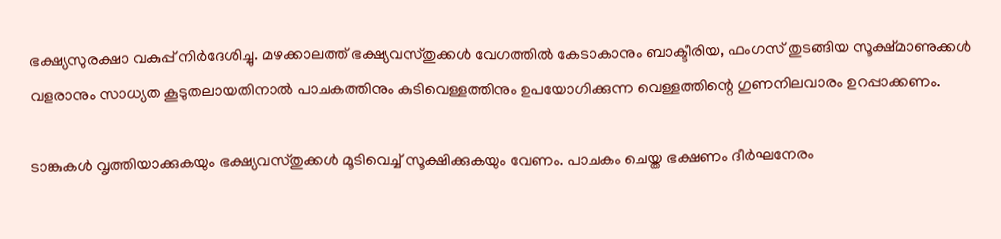ഭക്ഷ്യസുരക്ഷാ വകുപ്പ് നിര്‍ദേശിച്ചു. മഴക്കാലത്ത് ഭക്ഷ്യവസ്തുക്കള്‍ വേഗത്തില്‍ കേടാകാനും ബാക്ടീരിയ, ഫംഗസ് തുടങ്ങിയ സൂക്ഷ്മാണുക്കള്‍ വളരാനും സാധ്യത കൂടുതലായതിനാല്‍ പാചകത്തിനും കുടിവെള്ളത്തിനും ഉപയോഗിക്കുന്ന വെള്ളത്തിന്റെ ഗുണനിലവാരം ഉറപ്പാക്കണം.

ടാങ്കുകള്‍ വൃത്തിയാക്കുകയും ഭക്ഷ്യവസ്തുക്കള്‍ മൂടിവെച്ച് സൂക്ഷിക്കുകയും വേണം. പാചകം ചെയ്ത ഭക്ഷണം ദീര്‍ഘനേരം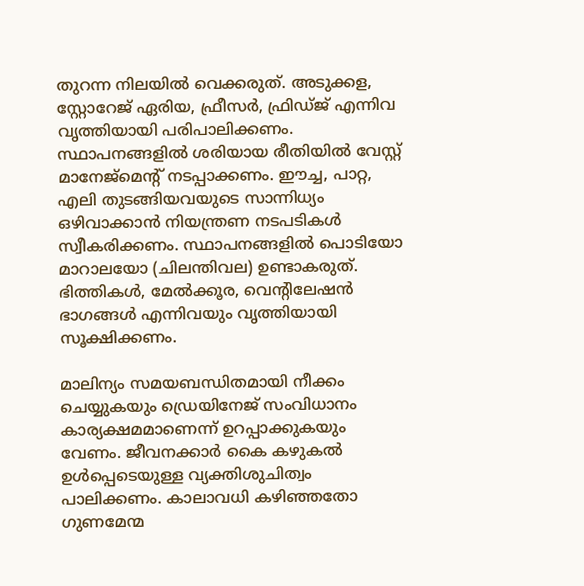തുറന്ന നിലയില്‍ വെക്കരുത്. അടുക്കള, സ്റ്റോറേജ് ഏരിയ, ഫ്രീസര്‍, ഫ്രിഡ്ജ് എന്നിവ വൃത്തിയായി പരിപാലിക്കണം. സ്ഥാപനങ്ങളില്‍ ശരിയായ രീതിയില്‍ വേസ്റ്റ് മാനേജ്‌മെന്റ് നടപ്പാക്കണം. ഈച്ച, പാറ്റ, എലി തുടങ്ങിയവയുടെ സാന്നിധ്യം ഒഴിവാക്കാന്‍ നിയന്ത്രണ നടപടികള്‍ സ്വീകരിക്കണം. സ്ഥാപനങ്ങളില്‍ പൊടിയോ മാറാലയോ (ചിലന്തിവല) ഉണ്ടാകരുത്. ഭിത്തികള്‍, മേല്‍ക്കൂര, വെന്റിലേഷന്‍ ഭാഗങ്ങള്‍ എന്നിവയും വൃത്തിയായി സൂക്ഷിക്കണം.

മാലിന്യം സമയബന്ധിതമായി നീക്കം ചെയ്യുകയും ഡ്രെയിനേജ് സംവിധാനം കാര്യക്ഷമമാണെന്ന് ഉറപ്പാക്കുകയും വേണം. ജീവനക്കാര്‍ കൈ കഴുകല്‍ ഉള്‍പ്പെടെയുള്ള വ്യക്തിശുചിത്വം പാലിക്കണം. കാലാവധി കഴിഞ്ഞതോ ഗുണമേന്മ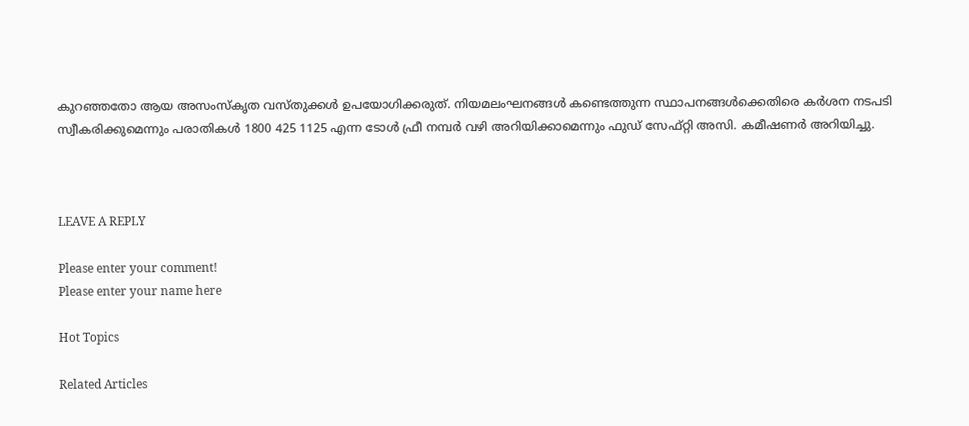കുറഞ്ഞതോ ആയ അസംസ്‌കൃത വസ്തുക്കള്‍ ഉപയോഗിക്കരുത്. നിയമലംഘനങ്ങള്‍ കണ്ടെത്തുന്ന സ്ഥാപനങ്ങള്‍ക്കെതിരെ കര്‍ശന നടപടി സ്വീകരിക്കുമെന്നും പരാതികള്‍ 1800 425 1125 എന്ന ടോള്‍ ഫ്രീ നമ്പര്‍ വഴി അറിയിക്കാമെന്നും ഫുഡ് സേഫ്റ്റി അസി. കമീഷണര്‍ അറിയിച്ചു.



LEAVE A REPLY

Please enter your comment!
Please enter your name here

Hot Topics

Related Articles